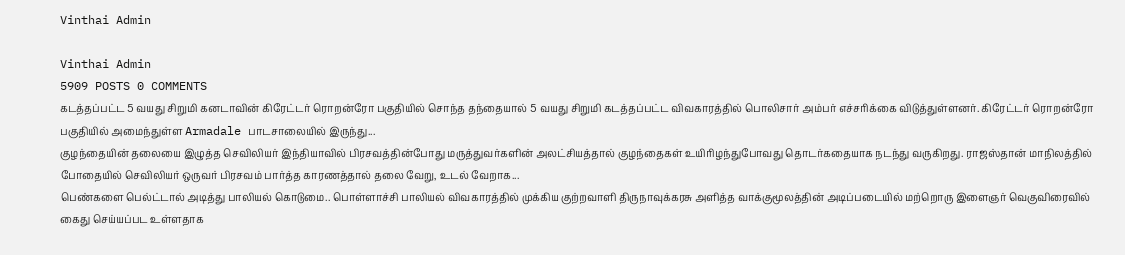Vinthai Admin

Vinthai Admin
5909 POSTS 0 COMMENTS
கடத்தப்பட்ட 5 வயது சிறுமி கனடாவின் கிரேட்டர் ரொறன்ரோ பகுதியில் சொந்த தந்தையால் 5 வயது சிறுமி கடத்தப்பட்ட விவகாரத்தில் பொலிசார் அம்பர் எச்சரிக்கை விடுத்துள்ளனர். கிரேட்டர் ரொறன்ரோ பகுதியில் அமைந்துள்ள Armadale பாடசாலையில் இருந்து...
குழந்தையின் தலையை இழுத்த செவிலியர் இந்தியாவில் பிரசவத்தின்போது மருத்துவர்களின் அலட்சியத்தால் குழந்தைகள் உயிரிழந்துபோவது தொடர்கதையாக நடந்து வருகிறது. ராஜஸ்தான் மாநிலத்தில் போதையில் செவிலியர் ஒருவர் பிரசவம் பார்த்த காரணத்தால் தலை வேறு, உடல் வேறாக...
பெண்களை பெல்ட்டால் அடித்து பாலியல் கொடுமை.. பொள்ளாச்சி பாலியல் விவகாரத்தில் முக்கிய குற்றவாளி திருநாவுக்கரசு அளித்த வாக்குமூலத்தின் அடிப்படையில் மற்றொரு இளைஞர் வெகுவிரைவில் கைது செய்யப்பட உள்ளதாக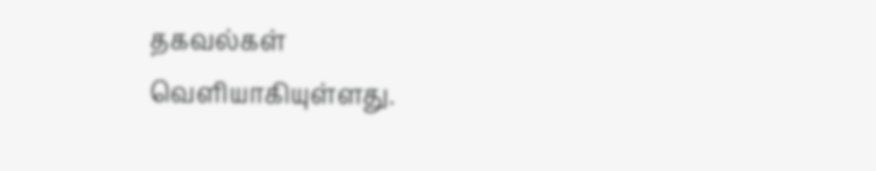தகவல்கள் வெளியாகியுள்ளது.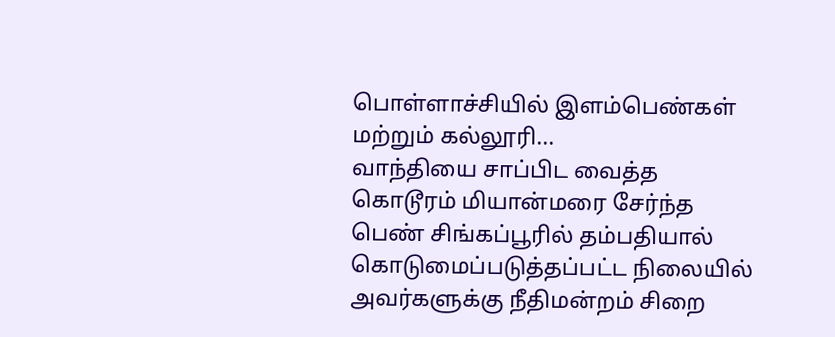பொள்ளாச்சியில் இளம்பெண்கள் மற்றும் கல்லூரி...
வாந்தியை சாப்பிட வைத்த கொடூரம் மியான்மரை சேர்ந்த பெண் சிங்கப்பூரில் தம்பதியால் கொடுமைப்படுத்தப்பட்ட நிலையில் அவர்களுக்கு நீதிமன்றம் சிறை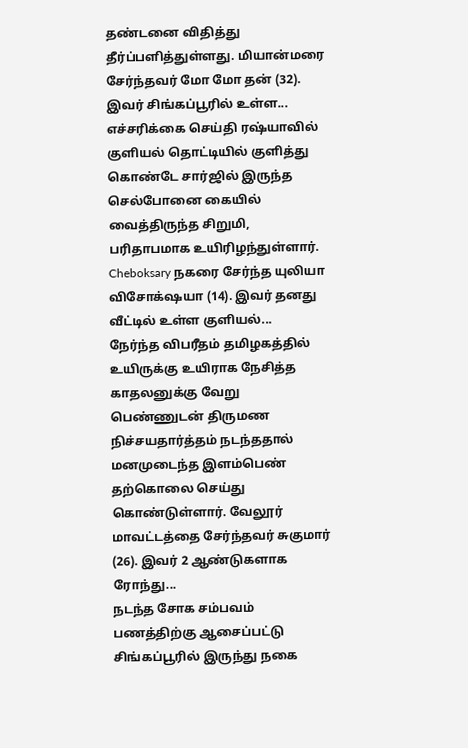தண்டனை விதித்து தீர்ப்பளித்துள்ளது. மியான்மரை சேர்ந்தவர் மோ மோ தன் (32). இவர் சிங்கப்பூரில் உள்ள...
எச்சரிக்கை செய்தி ரஷ்யாவில் குளியல் தொட்டியில் குளித்து கொண்டே சார்ஜில் இருந்த செல்போனை கையில் வைத்திருந்த சிறுமி, பரிதாபமாக உயிரிழந்துள்ளார். Cheboksary நகரை சேர்ந்த யுலியா விசோக்‌ஷயா (14). இவர் தனது வீட்டில் உள்ள குளியல்...
நேர்ந்த விபரீதம் தமிழகத்தில் உயிருக்கு உயிராக நேசித்த காதலனுக்கு வேறு பெண்ணுடன் திருமண நிச்சயதார்த்தம் நடந்ததால் மனமுடைந்த இளம்பெண் தற்கொலை செய்து கொண்டுள்ளார். வேலூர் மாவட்டத்தை சேர்ந்தவர் சுகுமார் (26). இவர் 2 ஆண்டுகளாக ரோந்து...
நடந்த சோக சம்பவம் பணத்திற்கு ஆசைப்பட்டு சிங்கப்பூரில் இருந்து நகை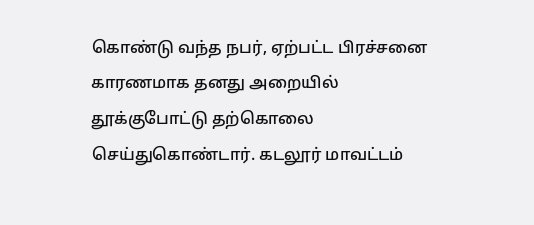கொண்டு வந்த நபர், ஏற்பட்ட பிரச்சனை காரணமாக தனது அறையில் தூக்குபோட்டு தற்கொலை செய்துகொண்டார். கடலூர் மாவட்டம்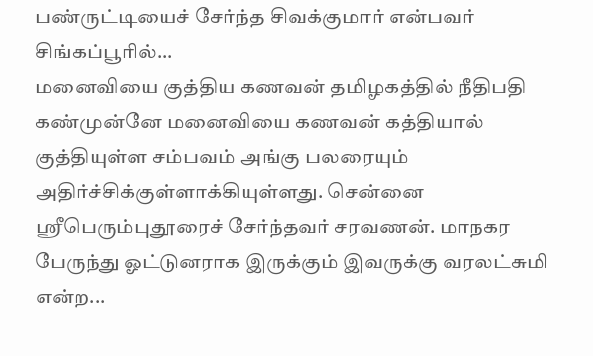பண்ருட்டியைச் சேர்ந்த சிவக்குமார் என்பவர் சிங்கப்பூரில்...
மனைவியை குத்திய கணவன் தமிழகத்தில் நீதிபதி கண்முன்னே மனைவியை கணவன் கத்தியால் குத்தியுள்ள சம்பவம் அங்கு பலரையும் அதிர்ச்சிக்குள்ளாக்கியுள்ளது. சென்னை ஸ்ரீபெரும்புதூரைச் சேர்ந்தவர் சரவணன். மாநகர பேருந்து ஓட்டுனராக இருக்கும் இவருக்கு வரலட்சுமி என்ற...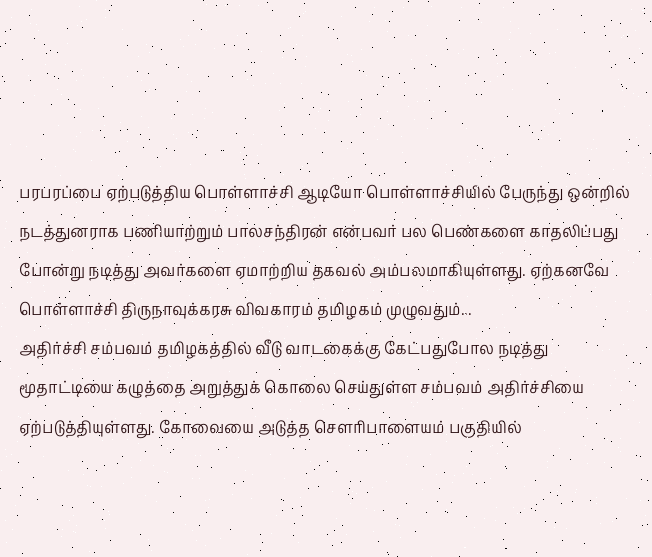பரபரப்பை ஏற்படுத்திய பொள்ளாச்சி ஆடியோ பொள்ளாச்சியில் பேருந்து ஒன்றில் நடத்துனராக பணியாற்றும் பாலசந்திரன் என்பவர் பல பெண்களை காதலிப்பது போன்று நடித்து அவர்களை ஏமாற்றிய தகவல் அம்பலமாகியுள்ளது. ஏற்கனவே பொள்ளாச்சி திருநாவுக்கரசு விவகாரம் தமிழகம் முழுவதும்...
அதிர்ச்சி சம்பவம் தமிழகத்தில் வீடு வாடகைக்கு கேட்பதுபோல நடித்து மூதாட்டியை கழுத்தை அறுத்துக் கொலை செய்துள்ள சம்பவம் அதிர்ச்சியை ஏற்படுத்தியுள்ளது. கோவையை அடுத்த செளரிபாளையம் பகுதியில்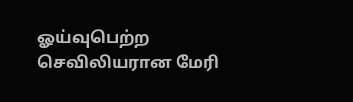ஓய்வுபெற்ற செவிலியரான மேரி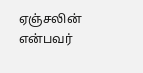ஏஞ்சலின் என்பவர்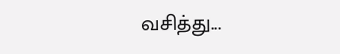வசித்து...